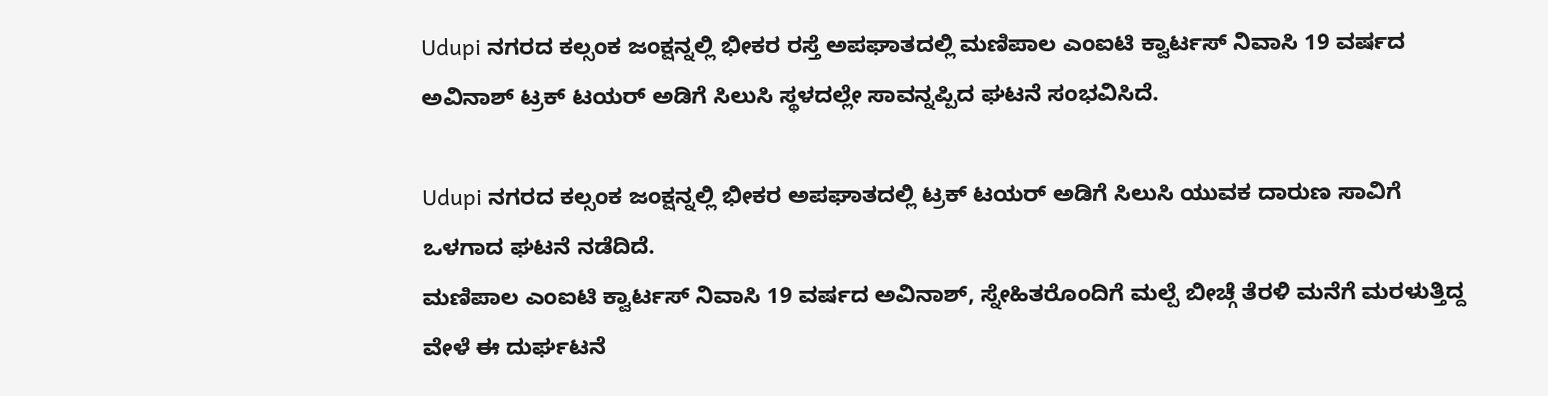Udupi ನಗರದ ಕಲ್ಸಂಕ ಜಂಕ್ಷನ್ನಲ್ಲಿ ಭೀಕರ ರಸ್ತೆ ಅಪಘಾತದಲ್ಲಿ ಮಣಿಪಾಲ ಎಂಐಟಿ ಕ್ವಾರ್ಟಸ್ ನಿವಾಸಿ 19 ವರ್ಷದ ಅವಿನಾಶ್ ಟ್ರಕ್ ಟಯರ್ ಅಡಿಗೆ ಸಿಲುಸಿ ಸ್ಥಳದಲ್ಲೇ ಸಾವನ್ನಪ್ಪಿದ ಘಟನೆ ಸಂಭವಿಸಿದೆ.

Udupi ನಗರದ ಕಲ್ಸಂಕ ಜಂಕ್ಷನ್ನಲ್ಲಿ ಭೀಕರ ಅಪಘಾತದಲ್ಲಿ ಟ್ರಕ್ ಟಯರ್ ಅಡಿಗೆ ಸಿಲುಸಿ ಯುವಕ ದಾರುಣ ಸಾವಿಗೆ ಒಳಗಾದ ಘಟನೆ ನಡೆದಿದೆ.
ಮಣಿಪಾಲ ಎಂಐಟಿ ಕ್ವಾರ್ಟಸ್ ನಿವಾಸಿ 19 ವರ್ಷದ ಅವಿನಾಶ್, ಸ್ನೇಹಿತರೊಂದಿಗೆ ಮಲ್ಪೆ ಬೀಚ್ಗೆ ತೆರಳಿ ಮನೆಗೆ ಮರಳುತ್ತಿದ್ದ ವೇಳೆ ಈ ದುರ್ಘಟನೆ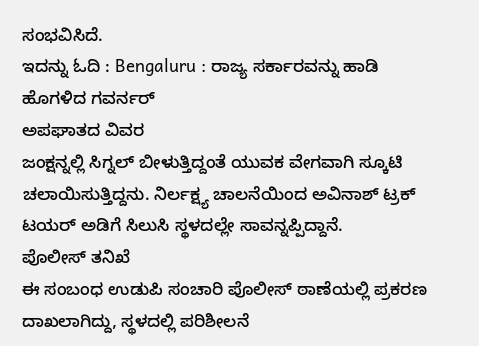ಸಂಭವಿಸಿದೆ.
ಇದನ್ನು ಓದಿ : Bengaluru : ರಾಜ್ಯ ಸರ್ಕಾರವನ್ನು ಹಾಡಿ ಹೊಗಳಿದ ಗವರ್ನರ್
ಅಪಘಾತದ ವಿವರ
ಜಂಕ್ಷನ್ನಲ್ಲಿ ಸಿಗ್ನಲ್ ಬೀಳುತ್ತಿದ್ದಂತೆ ಯುವಕ ವೇಗವಾಗಿ ಸ್ಕೂಟಿ ಚಲಾಯಿಸುತ್ತಿದ್ದನು. ನಿರ್ಲಕ್ಷ್ಯ ಚಾಲನೆಯಿಂದ ಅವಿನಾಶ್ ಟ್ರಕ್ ಟಯರ್ ಅಡಿಗೆ ಸಿಲುಸಿ ಸ್ಥಳದಲ್ಲೇ ಸಾವನ್ನಪ್ಪಿದ್ದಾನೆ.
ಪೊಲೀಸ್ ತನಿಖೆ
ಈ ಸಂಬಂಧ ಉಡುಪಿ ಸಂಚಾರಿ ಪೊಲೀಸ್ ಠಾಣೆಯಲ್ಲಿ ಪ್ರಕರಣ ದಾಖಲಾಗಿದ್ದು, ಸ್ಥಳದಲ್ಲಿ ಪರಿಶೀಲನೆ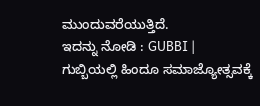ಮುಂದುವರೆಯುತ್ತಿದೆ.
ಇದನ್ನು ನೋಡಿ : GUBBI | ಗುಬ್ಬಿಯಲ್ಲಿ ಹಿಂದೂ ಸಮಾಜ್ಯೋತ್ಸವಕ್ಕೆ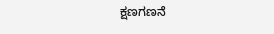ಕ್ಷಣಗಣನೆ